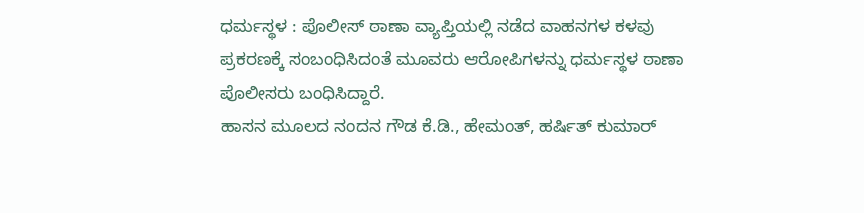ಧರ್ಮಸ್ಥಳ : ಪೊಲೀಸ್ ಠಾಣಾ ವ್ಯಾಪ್ತಿಯಲ್ಲಿ ನಡೆದ ವಾಹನಗಳ ಕಳವು ಪ್ರಕರಣಕ್ಕೆ ಸಂಬಂಧಿಸಿದಂತೆ ಮೂವರು ಆರೋಪಿಗಳನ್ನು ಧರ್ಮಸ್ಥಳ ಠಾಣಾ ಪೊಲೀಸರು ಬಂಧಿಸಿದ್ದಾರೆ.
ಹಾಸನ ಮೂಲದ ನಂದನ ಗೌಡ ಕೆ.ಡಿ., ಹೇಮಂತ್, ಹರ್ಷಿತ್ ಕುಮಾರ್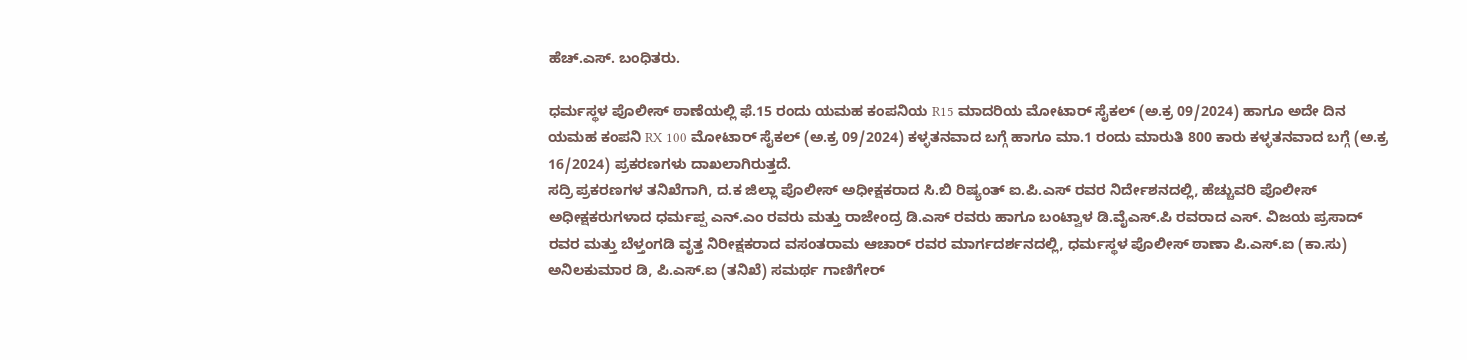ಹೆಚ್.ಎಸ್. ಬಂಧಿತರು.

ಧರ್ಮಸ್ಥಳ ಪೊಲೀಸ್ ಠಾಣೆಯಲ್ಲಿ ಫೆ.15 ರಂದು ಯಮಹ ಕಂಪನಿಯ R15 ಮಾದರಿಯ ಮೋಟಾರ್ ಸೈಕಲ್ (ಅ.ಕ್ರ 09/2024) ಹಾಗೂ ಅದೇ ದಿನ ಯಮಹ ಕಂಪನಿ RX 100 ಮೋಟಾರ್ ಸೈಕಲ್ (ಅ.ಕ್ರ 09/2024) ಕಳ್ಳತನವಾದ ಬಗ್ಗೆ ಹಾಗೂ ಮಾ.1 ರಂದು ಮಾರುತಿ 800 ಕಾರು ಕಳ್ಳತನವಾದ ಬಗ್ಗೆ (ಅ.ಕ್ರ 16/2024) ಪ್ರಕರಣಗಳು ದಾಖಲಾಗಿರುತ್ತದೆ.
ಸದ್ರಿ ಪ್ರಕರಣಗಳ ತನಿಖೆಗಾಗಿ, ದ.ಕ ಜಿಲ್ಲಾ ಪೊಲೀಸ್ ಅಧೀಕ್ಷಕರಾದ ಸಿ.ಬಿ ರಿಷ್ಯಂತ್ ಐ.ಪಿ.ಎಸ್ ರವರ ನಿರ್ದೇಶನದಲ್ಲಿ, ಹೆಚ್ಚುವರಿ ಪೊಲೀಸ್ ಅಧೀಕ್ಷಕರುಗಳಾದ ಧರ್ಮಪ್ಪ ಎನ್.ಎಂ ರವರು ಮತ್ತು ರಾಜೇಂದ್ರ ಡಿ.ಎಸ್ ರವರು ಹಾಗೂ ಬಂಟ್ವಾಳ ಡಿ.ವೈಎಸ್.ಪಿ ರವರಾದ ಎಸ್. ವಿಜಯ ಪ್ರಸಾದ್ ರವರ ಮತ್ತು ಬೆಳ್ತಂಗಡಿ ವೃತ್ತ ನಿರೀಕ್ಷಕರಾದ ವಸಂತರಾಮ ಆಚಾರ್ ರವರ ಮಾರ್ಗದರ್ಶನದಲ್ಲಿ, ಧರ್ಮಸ್ಥಳ ಪೊಲೀಸ್ ಠಾಣಾ ಪಿ.ಎಸ್.ಐ (ಕಾ.ಸು) ಅನಿಲಕುಮಾರ ಡಿ, ಪಿ.ಎಸ್.ಐ (ತನಿಖೆ) ಸಮರ್ಥ ಗಾಣಿಗೇರ್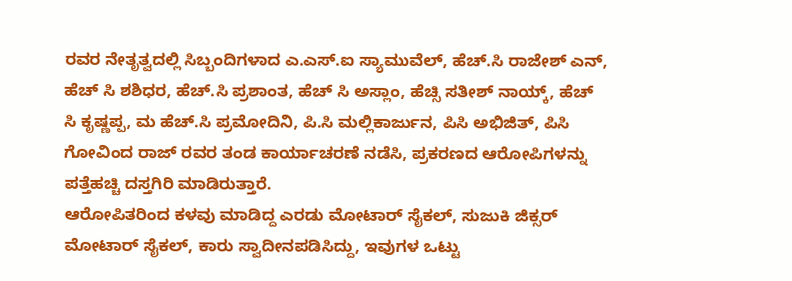ರವರ ನೇತೃತ್ವದಲ್ಲಿ ಸಿಬ್ಬಂದಿಗಳಾದ ಎ.ಎಸ್.ಐ ಸ್ಯಾಮುವೆಲ್, ಹೆಚ್.ಸಿ ರಾಜೇಶ್ ಎನ್, ಹೆಚ್ ಸಿ ಶಶಿಧರ, ಹೆಚ್.ಸಿ ಪ್ರಶಾಂತ, ಹೆಚ್ ಸಿ ಅಸ್ಲಾಂ, ಹೆಚ್ಸಿ ಸತೀಶ್ ನಾಯ್ಕ್, ಹೆಚ್ ಸಿ ಕೃಷ್ಣಪ್ಪ, ಮ ಹೆಚ್.ಸಿ ಪ್ರಮೋದಿನಿ, ಪಿ.ಸಿ ಮಲ್ಲಿಕಾರ್ಜುನ, ಪಿಸಿ ಅಭಿಜಿತ್, ಪಿಸಿ ಗೋವಿಂದ ರಾಜ್ ರವರ ತಂಡ ಕಾರ್ಯಾಚರಣೆ ನಡೆಸಿ, ಪ್ರಕರಣದ ಆರೋಪಿಗಳನ್ನು ಪತ್ತೆಹಚ್ಚಿ ದಸ್ತಗಿರಿ ಮಾಡಿರುತ್ತಾರೆ.
ಆರೋಪಿತರಿಂದ ಕಳವು ಮಾಡಿದ್ದ ಎರಡು ಮೋಟಾರ್ ಸೈಕಲ್, ಸುಜುಕಿ ಜಿಕ್ಸರ್ ಮೋಟಾರ್ ಸೈಕಲ್, ಕಾರು ಸ್ವಾದೀನಪಡಿಸಿದ್ದು, ಇವುಗಳ ಒಟ್ಟು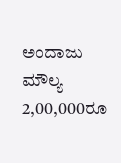ಅಂದಾಜು ಮೌಲ್ಯ 2,00,000ರೂ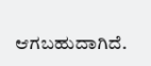ಆಗಬಹುದಾಗಿದೆ.